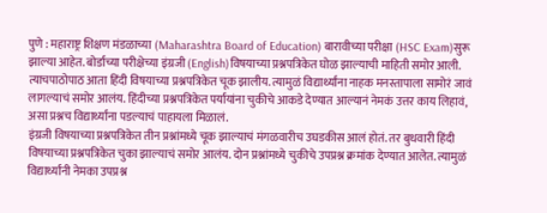पुणे : महाराष्ट्र शिक्षण मंडळाच्या (Maharashtra Board of Education) बारावीच्या परीक्षा (HSC Exam)सुरू झाल्या आहेत. बोर्डाच्या परीक्षेच्या इंग्रजी (English)विषयाच्या प्रश्नपत्रिकेत घोळ झाल्याची माहिती समोर आली. त्याचपाठोपाठ आता हिंदी विषयाच्या प्रश्नपत्रिकेत चूक झालीय. त्यामुळं विद्यार्थ्यांना नाहक मनस्तापाला सामोरं जावं लागल्याचं समोर आलंय. हिंदीच्या प्रश्नपत्रिकेत पर्यायांना चुकीचे आकडे देण्यात आल्यानं नेमकं उत्तर काय लिहावं, असा प्रश्नच विद्यार्थ्यांना पडल्याचं पाहायला मिळालं.
इंग्रजी विषयाच्या प्रश्नपत्रिकेत तीन प्रश्नांमध्ये चूक झाल्याचं मंगळवारीच उघडकीस आलं होतं. तर बुधवारी हिंदी विषयाच्या प्रश्नपत्रिकेत चुका झाल्याचं समोर आलंय. दोन प्रश्नांमध्ये चुकीचे उपप्रश्न क्रमांक देण्यात आलेत. त्यामुळं विद्यार्थ्यांनी नेमका उपप्रश्न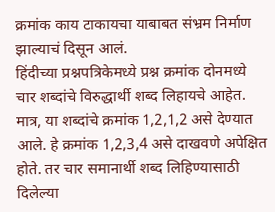क्रमांक काय टाकायचा याबाबत संभ्रम निर्माण झाल्याचं दिसून आलं.
हिंदीच्या प्रश्नपत्रिकेमध्ये प्रश्न क्रमांक दोनमध्ये चार शब्दांचे विरुद्धार्थी शब्द लिहायचे आहेत. मात्र, या शब्दांचे क्रमांक 1,2,1,2 असे देण्यात आले. हे क्रमांक 1,2,3,4 असे दाखवणे अपेक्षित होते. तर चार समानार्थी शब्द लिहिण्यासाठी दिलेल्या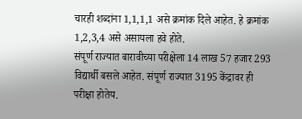चारही शब्दांना 1,1,1,1 असे क्रमांक दिले आहेत. हे क्रमांक 1,2,3,4 असे असायला हवे होते.
संपूर्ण राज्यात बारावीच्या परीक्षेला 14 लाख 57 हजार 293 विद्यार्थी बसले आहेत. संपूर्ण राज्यात 3195 केंद्रावर ही परीक्षा होतेय.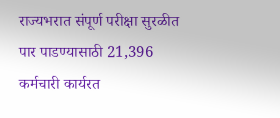राज्यभरात संपूर्ण परीक्षा सुरळीत पार पाडण्यासाठी 21,396 कर्मचारी कार्यरत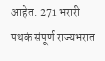आहेत. 271 भरारी पथकं संपूर्ण राज्यभरात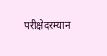परीक्षेदरम्यान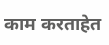काम करताहेत